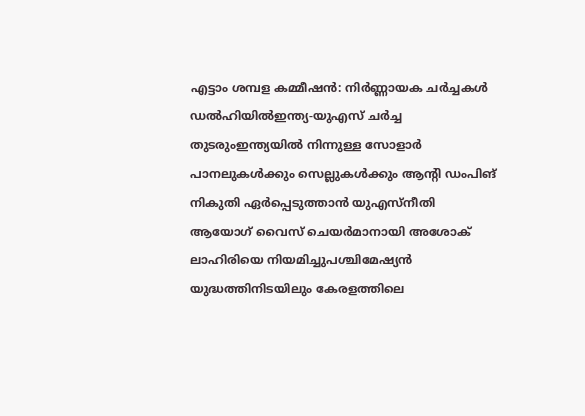എട്ടാം ശമ്പള കമ്മീഷൻ: നിർണ്ണായക ചർച്ചകൾ ഡൽഹിയിൽഇന്ത്യ-യുഎസ് ചർച്ച തുടരുംഇന്ത്യയില്‍ നിന്നുള്ള സോളാര്‍ പാനലുകള്‍ക്കും സെല്ലുകള്‍ക്കും ആന്റി ഡംപിങ് നികുതി ഏർപ്പെടുത്താൻ യുഎസ്നീതി ആയോഗ് വൈസ് ചെയർമാനായി അശോക് ലാഹിരിയെ നിയമിച്ചുപശ്ചിമേഷ്യൻ യുദ്ധത്തിനിടയിലും കേരളത്തിലെ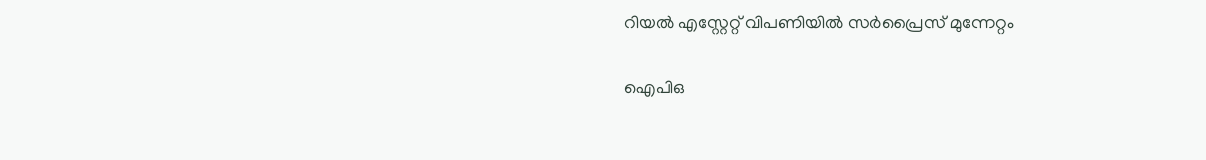റിയൽ എസ്റ്റേറ്റ് വിപണിയിൽ സർപ്രൈസ് മുന്നേറ്റം

ഐപിഒ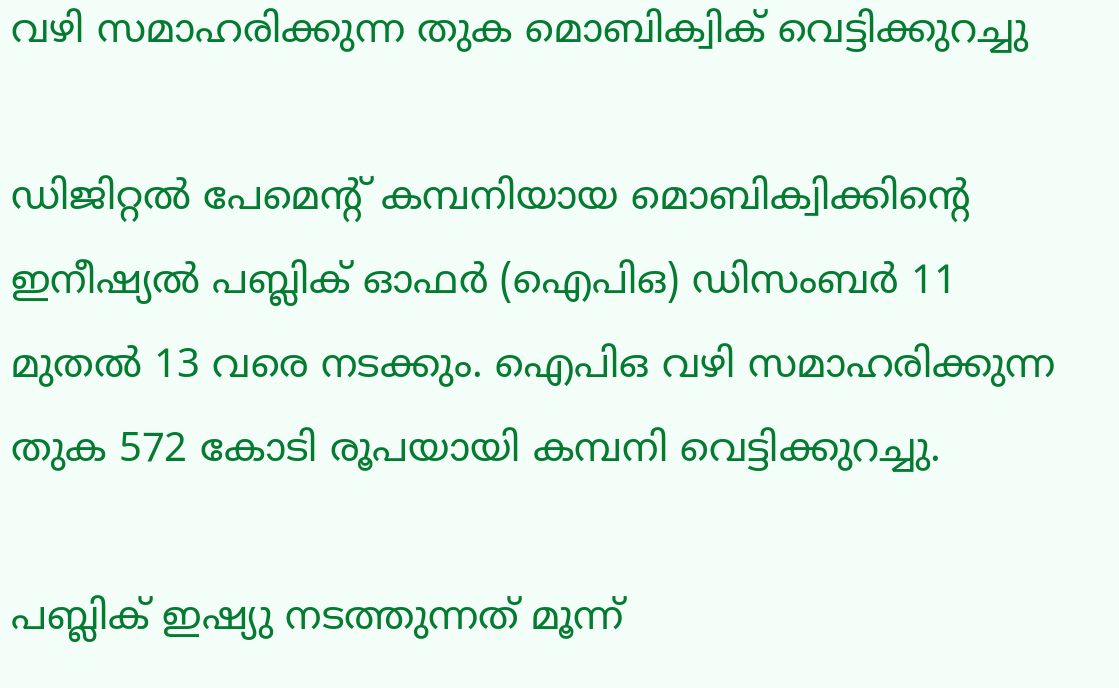വഴി സമാഹരിക്കുന്ന തുക മൊബിക്വിക്‌ വെട്ടിക്കുറച്ചു

ഡിജിറ്റല്‍ പേമെന്റ്‌ കമ്പനിയായ മൊബിക്വിക്കിന്റെ ഇനീഷ്യല്‍ പബ്ലിക്‌ ഓഫര്‍ (ഐപിഒ) ഡിസംബര്‍ 11 മുതല്‍ 13 വരെ നടക്കും. ഐപിഒ വഴി സമാഹരിക്കുന്ന തുക 572 കോടി രൂപയായി കമ്പനി വെട്ടിക്കുറച്ചു.

പബ്ലിക്‌ ഇഷ്യു നടത്തുന്നത്‌ മൂന്ന്‌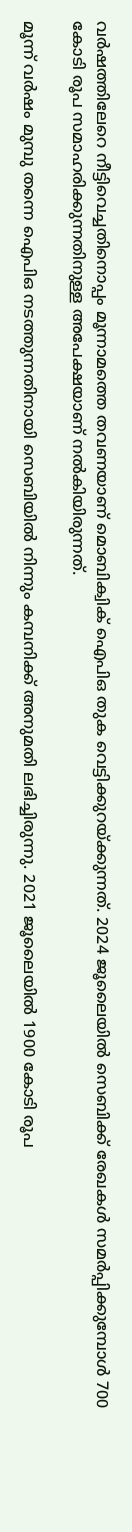വര്‍ഷത്തിലേറെ നീട്ടിവെച്ചതിനൊപ്പം മൂന്നാമത്തെ തവണയാണ്‌ മൊബിക്വിക്‌ ഐപിഒ തുക വെട്ടിക്കുറയ്‌ക്കുന്നത്‌. 2024 ജൂലൈയില്‍ സെബിക്ക്‌ രേഖകള്‍ സമര്‍പ്പിക്കുമ്പോള്‍ 700 കോടി രൂപ സമാഹരിക്കുന്നതിനുള്ള അപേക്ഷയാണ്‌ നല്‍കിയിരുന്നത്‌.

മൂന്ന്‌ വര്‍ഷം മുമ്പു തന്നെ ഐപിഒ നടത്തുന്നതിനായി സെബിയില്‍ നിന്നും കമ്പനിക്ക്‌ അനുമതി ലഭിച്ചിരുന്നു. 2021 ജൂലൈയില്‍ 1900 കോടി രൂപ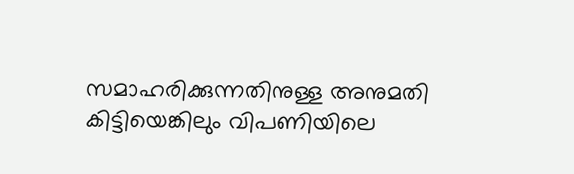സമാഹരിക്കുന്നതിനുള്ള അനുമതി കിട്ടിയെങ്കിലും വിപണിയിലെ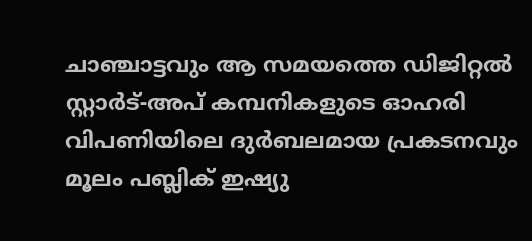ചാഞ്ചാട്ടവും ആ സമയത്തെ ഡിജിറ്റല്‍ സ്റ്റാര്‍ട്‌-അപ്‌ കമ്പനികളുടെ ഓഹരി വിപണിയിലെ ദുര്‍ബലമായ പ്രകടനവും മൂലം പബ്ലിക്‌ ഇഷ്യു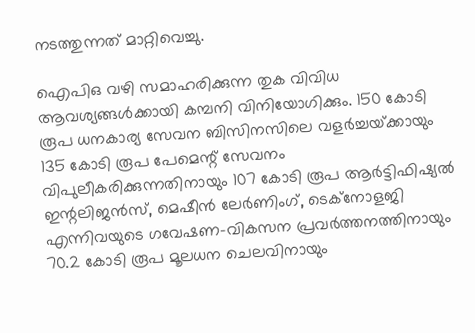നടത്തുന്നത്‌ മാറ്റിവെച്ചു.

ഐപിഒ വഴി സമാഹരിക്കുന്ന തുക വിവിധ ആവശ്യങ്ങള്‍ക്കായി കമ്പനി വിനിയോഗിക്കും. 150 കോടി രൂപ ധനകാര്യ സേവന ബിസിനസിലെ വളര്‍ച്ചയ്‌ക്കായും 135 കോടി രൂപ പേമെന്റ്‌ സേവനം വിപുലീകരിക്കുന്നതിനായും 107 കോടി രൂപ ആര്‍ട്ടിഫിഷ്യല്‍ ഇന്റലിജന്‍സ്‌, മെഷീന്‍ ലേര്‍ണിംഗ്‌, ടെക്‌നോളജി എന്നിവയുടെ ഗവേഷണ-വികസന പ്രവര്‍ത്തനത്തിനായും 70.2 കോടി രൂപ മൂലധന ചെലവിനായും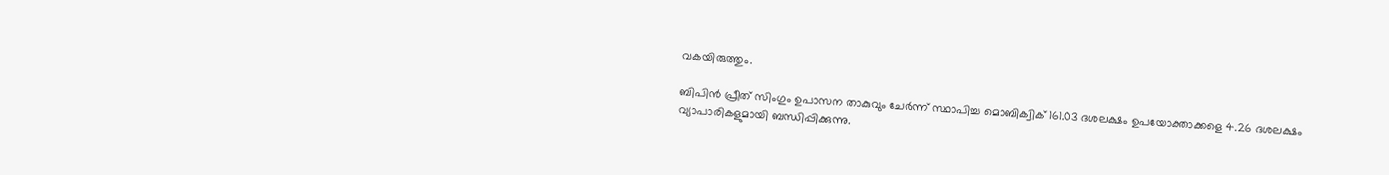വകയിരുത്തും.

ബിപിന്‍ പ്രീത്‌ സിംഗും ഉപാസന താകുവും ചേര്‍ന്ന്‌ സ്ഥാപിച്ച മൊബിക്വിക്‌ 161.03 ദശലക്ഷം ഉപയോക്താക്കളെ 4.26 ദശലക്ഷം വ്യാപാരികളുമായി ബന്ധിപ്പിക്കുന്നു.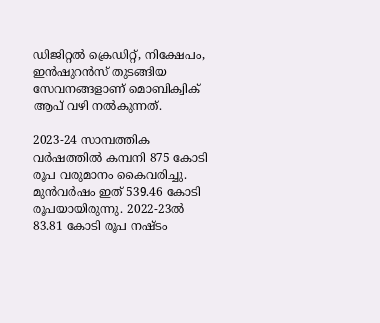ഡിജിറ്റല്‍ ക്രെഡിറ്റ്‌, നിക്ഷേപം, ഇന്‍ഷുറന്‍സ്‌ തുടങ്ങിയ സേവനങ്ങളാണ്‌ മൊബിക്വിക്‌ ആപ്‌ വഴി നല്‍കുന്നത്‌.

2023-24 സാമ്പത്തിക വര്‍ഷത്തില്‍ കമ്പനി 875 കോടി രൂപ വരുമാനം കൈവരിച്ചു. മുന്‍വര്‍ഷം ഇത്‌ 539.46 കോടി രൂപയായിരുന്നു. 2022-23ല്‍ 83.81 കോടി രൂപ നഷ്‌ടം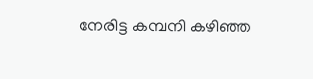നേരിട്ട കമ്പനി കഴിഞ്ഞ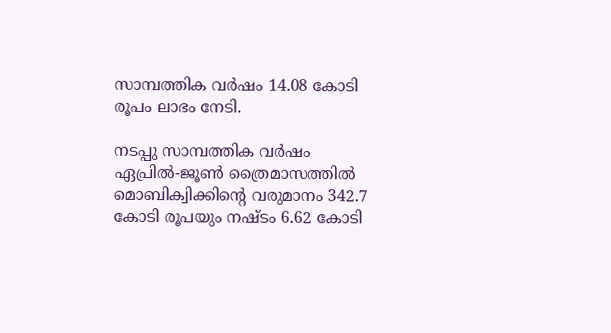സാമ്പത്തിക വര്‍ഷം 14.08 കോടി രൂപം ലാഭം നേടി.

നടപ്പു സാമ്പത്തിക വര്‍ഷം ഏപ്രില്‍-ജൂണ്‍ ത്രൈമാസത്തില്‍ മൊബിക്വിക്കിന്റെ വരുമാനം 342.7 കോടി രൂപയും നഷ്‌ടം 6.62 കോടി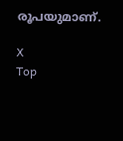രൂപയുമാണ്‌.

X
Top